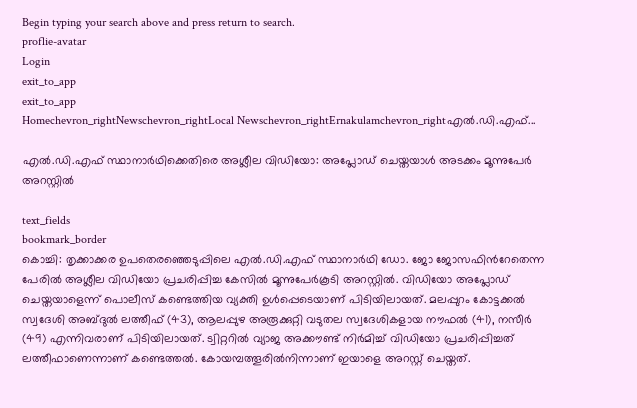Begin typing your search above and press return to search.
proflie-avatar
Login
exit_to_app
exit_to_app
Homechevron_rightNewschevron_rightLocal Newschevron_rightErnakulamchevron_rightഎൽ.ഡി.എഫ്...

എൽ.ഡി.എഫ് സ്ഥാനാർഥിക്കെതിരെ അശ്ലീല വിഡിയോ: അപ്ലോഡ് ചെയ്തയാൾ അടക്കം മൂന്നുപേർ അറസ്റ്റിൽ

text_fields
bookmark_border
കൊച്ചി: തൃക്കാക്കര ഉപതെരഞ്ഞെടുപ്പിലെ എൽ.ഡി.എഫ് സ്ഥാനാർഥി ഡോ. ജോ ജോസഫിന്‍റേതെന്ന പേരിൽ അശ്ലീല വിഡിയോ പ്രചരിപ്പിച്ച കേസിൽ മൂന്നുപേർകൂടി അറസ്റ്റിൽ. വിഡിയോ അപ്ലോഡ് ചെയ്തയാളെന്ന് പൊലീസ് കണ്ടെത്തിയ വ്യക്തി ഉൾപ്പെടെയാണ് പിടിയിലായത്. മലപ്പുറം കോട്ടക്കൽ സ്വദേശി അബ്ദുൽ ലത്തീഫ് (43), ആലപ്പുഴ അരൂക്കുറ്റി വടുതല സ്വദേശികളായ നൗഫൽ (41), നസീർ (49) എന്നിവരാണ് പിടിയിലായത്. ട്വിറ്ററിൽ വ്യാജ അക്കൗണ്ട് നിർമിച്ച് വിഡിയോ പ്രചരിപ്പിച്ചത് ലത്തീഫാണെന്നാണ് കണ്ടെത്തൽ. കോയമ്പത്തൂരിൽനിന്നാണ് ഇയാളെ അറസ്റ്റ് ചെയ്തത്.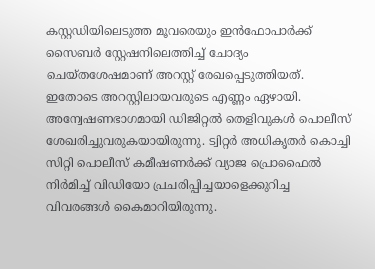കസ്റ്റഡിയിലെടുത്ത മൂവരെയും ഇൻഫോപാർക്ക് സൈബർ സ്റ്റേഷനിലെത്തിച്ച് ചോദ്യം ചെയ്തശേഷമാണ് അറസ്റ്റ് രേഖപ്പെടുത്തിയത്. ഇതോടെ അറസ്റ്റിലായവരുടെ എണ്ണം ഏഴായി. അന്വേഷണഭാഗമായി ഡിജിറ്റൽ തെളിവുകൾ പൊലീസ് ശേഖരിച്ചുവരുകയായിരുന്നു. ട്വിറ്റർ അധികൃതർ കൊച്ചി സിറ്റി പൊലീസ് കമീഷണർക്ക് വ്യാജ പ്രൊഫൈൽ നിർമിച്ച് വിഡിയോ പ്രചരിപ്പിച്ചയാളെക്കുറിച്ച വിവരങ്ങൾ കൈമാറിയിരുന്നു.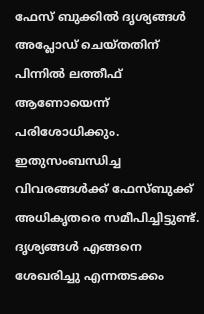ഫേസ് ബുക്കിൽ ദൃശ്യങ്ങൾ അപ്ലോഡ് ചെയ്തതിന് പിന്നിൽ ലത്തീഫ് ആണോയെന്ന് പരിശോധിക്കും. ഇതുസംബന്ധിച്ച വിവരങ്ങൾക്ക് ഫേസ്ബുക്ക് അധികൃതരെ സമീപിച്ചിട്ടുണ്ട്. ദൃശ്യങ്ങൾ എങ്ങനെ ശേഖരിച്ചു എന്നതടക്കം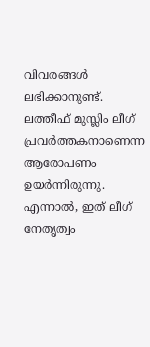വിവരങ്ങൾ ലഭിക്കാനുണ്ട്. ലത്തീഫ് മുസ്ലിം ലീഗ് പ്രവർത്തകനാണെന്ന ആരോപണം ഉയർന്നിരുന്നു. എന്നാൽ, ഇത് ലീഗ് നേതൃത്വം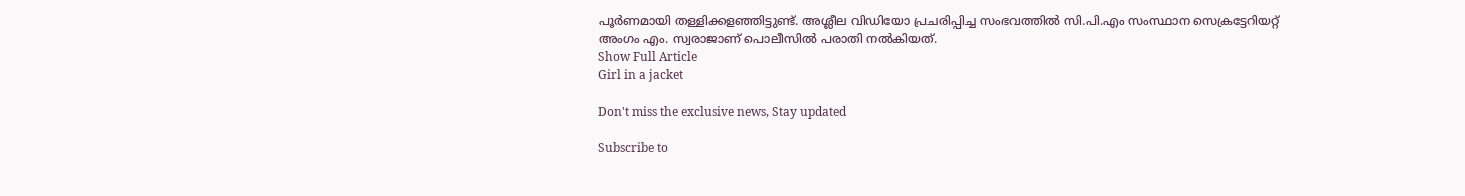പൂർണമായി തള്ളിക്കളഞ്ഞിട്ടുണ്ട്. അശ്ലീല വിഡിയോ പ്രചരിപ്പിച്ച സംഭവത്തിൽ സി.പി.എം സംസ്ഥാന സെക്രട്ടേറിയറ്റ് അംഗം എം. സ്വരാജാണ് പൊലീസിൽ പരാതി നൽകിയത്.
Show Full Article
Girl in a jacket

Don't miss the exclusive news, Stay updated

Subscribe to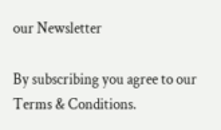our Newsletter

By subscribing you agree to our Terms & Conditions.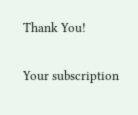Thank You!

Your subscription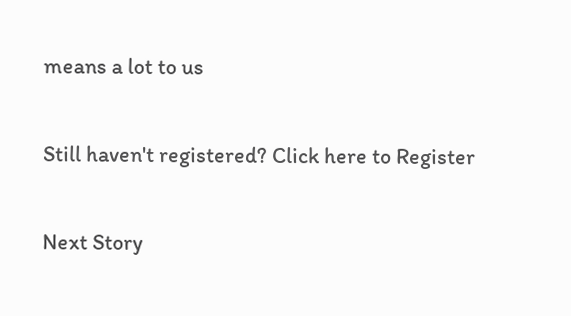means a lot to us

Still haven't registered? Click here to Register

Next Story